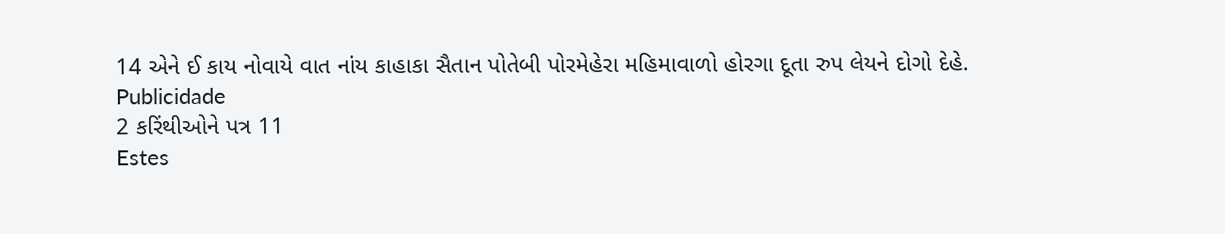14 એને ઈ કાય નોવાયે વાત નાંય કાહાકા સૈતાન પોતેબી પોરમેહેરા મહિમાવાળો હોરગા દૂતા રુપ લેયને દોગો દેહે.
Publicidade
2 કરિંથીઓને પત્ર 11
Estes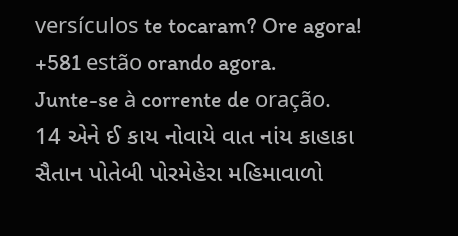versículos te tocaram? Ore agora!
+581 estão orando agora.
Junte-se à corrente de oração.
14 એને ઈ કાય નોવાયે વાત નાંય કાહાકા સૈતાન પોતેબી પોરમેહેરા મહિમાવાળો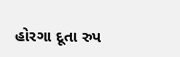હોરગા દૂતા રુપ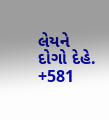લેયને દોગો દેહે.
+581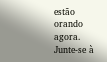estão orando agora.
Junte-se à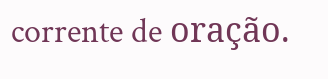corrente de oração.